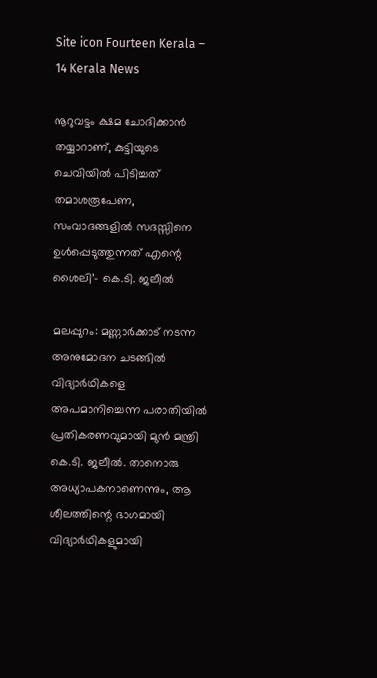Site icon Fourteen Kerala – 14 Kerala News

നൂറുവട്ടം ക്ഷമ ചോദിക്കാൻ തയ്യാറാണ്, കുട്ടിയുടെ ചെവിയിൽ പിടിച്ചത് തമാശരൂപേണ, സംവാദങ്ങളിൽ സദസ്സിനെ ഉൾപ്പെടുത്തുന്നത് എന്റെ ശൈലി’- കെ.ടി. ജലീൽ

മലപ്പുറം: മണ്ണാർക്കാട് നടന്ന അനുമോദന ചടങ്ങിൽ വിദ്യാർഥികളെ അപമാനിച്ചെന്ന പരാതിയിൽ പ്രതികരണവുമായി മുൻ മന്ത്രി കെ.ടി. ജലീൽ. താനൊരു അധ്യാപകനാണെന്നും, ആ ശീലത്തിന്റെ ഭാഗമായി വിദ്യാർഥികളുമായി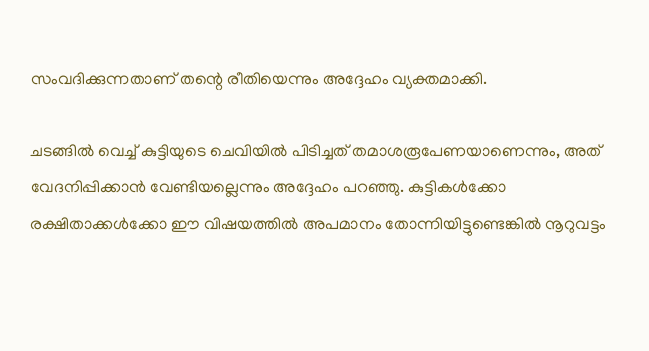സംവദിക്കുന്നതാണ് തന്റെ രീതിയെന്നും അദ്ദേഹം വ്യക്തമാക്കി.

ചടങ്ങിൽ വെച്ച് കുട്ടിയുടെ ചെവിയിൽ പിടിച്ചത് തമാശരൂപേണയാണെന്നും, അത് വേദനിപ്പിക്കാൻ വേണ്ടിയല്ലെന്നും അദ്ദേഹം പറഞ്ഞു. കുട്ടികൾക്കോ രക്ഷിതാക്കൾക്കോ ഈ വിഷയത്തിൽ അപമാനം തോന്നിയിട്ടുണ്ടെങ്കിൽ നൂറുവട്ടം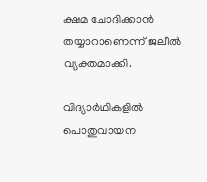ക്ഷമ ചോദിക്കാൻ തയ്യാറാണെന്ന് ജലീൽ വ്യക്തമാക്കി.

വിദ്യാർഥികളിൽ പൊതുവായന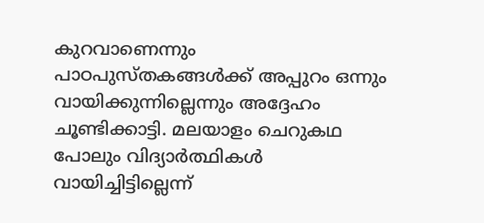കുറവാണെന്നും പാഠപുസ്തകങ്ങൾക്ക് അപ്പുറം ഒന്നും വായിക്കുന്നില്ലെന്നും അദ്ദേഹം ചൂണ്ടിക്കാട്ടി. മലയാളം ചെറുകഥ പോലും വിദ്യാര്‍ത്ഥികള്‍ വായിച്ചിട്ടില്ലെന്ന്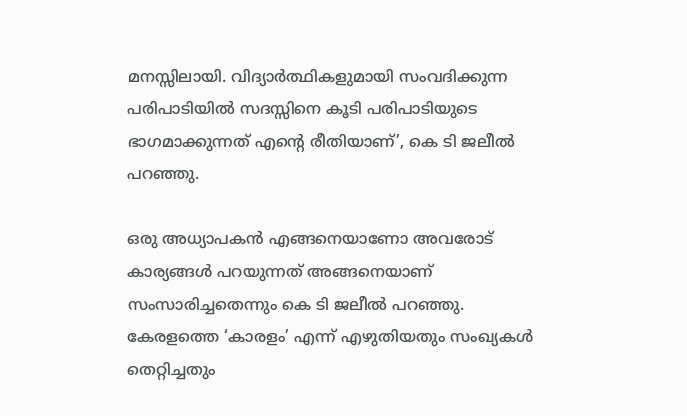മനസ്സിലായി. വിദ്യാര്‍ത്ഥികളുമായി സംവദിക്കുന്ന പരിപാടിയില്‍ സദസ്സിനെ കൂടി പരിപാടിയുടെ ഭാഗമാക്കുന്നത് എന്റെ രീതിയാണ്’, കെ ടി ജലീല്‍ പറഞ്ഞു.

ഒരു അധ്യാപകന്‍ എങ്ങനെയാണോ അവരോട് കാര്യങ്ങള്‍ പറയുന്നത് അങ്ങനെയാണ് സംസാരിച്ചതെന്നും കെ ടി ജലീല്‍ പറഞ്ഞു. കേരളത്തെ ‘കാരളം’ എന്ന് എഴുതിയതും സംഖ്യകൾ തെറ്റിച്ചതും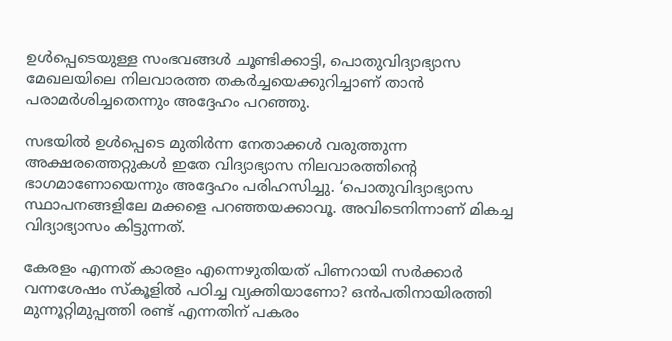ഉൾപ്പെടെയുള്ള സംഭവങ്ങൾ ചൂണ്ടിക്കാട്ടി, പൊതുവിദ്യാഭ്യാസ മേഖലയിലെ നിലവാരത്ത തകർച്ചയെക്കുറിച്ചാണ് താൻ പരാമർശിച്ചതെന്നും അദ്ദേഹം പറഞ്ഞു.

സഭയിൽ ഉൾപ്പെടെ മുതിർന്ന നേതാക്കൾ വരുത്തുന്ന അക്ഷരത്തെറ്റുകൾ ഇതേ വിദ്യാഭ്യാസ നിലവാരത്തിന്റെ ഭാഗമാണോയെന്നും അദ്ദേഹം പരിഹസിച്ചു. ‘പൊതുവിദ്യാഭ്യാസ സ്ഥാപനങ്ങളിലേ മക്കളെ പറഞ്ഞയക്കാവൂ. അവിടെനിന്നാണ് മികച്ച വിദ്യാഭ്യാസം കിട്ടുന്നത്.

കേരളം എന്നത് കാരളം എന്നെഴുതിയത് പിണറായി സര്‍ക്കാര്‍ വന്നശേഷം സ്‌കൂളില്‍ പഠിച്ച വ്യക്തിയാണോ? ഒന്‍പതിനായിരത്തി മുന്നൂറ്റിമുപ്പത്തി രണ്ട് എന്നതിന് പകരം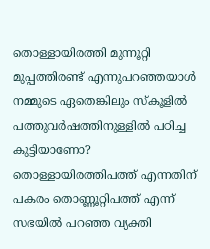തൊള്ളായിരത്തി മുന്നൂറ്റി മുപ്പത്തിരണ്ട് എന്നുപറഞ്ഞയാള്‍ നമ്മുടെ ഏതെങ്കിലും സ്‌കൂളില്‍ പത്തുവർഷത്തിനുള്ളില്‍ പഠിച്ച കുട്ടിയാണോ? തൊള്ളായിരത്തിപത്ത് എന്നതിന് പകരം തൊണ്ണൂറ്റിപത്ത് എന്ന് സഭയില്‍ പറഞ്ഞ വ്യക്തി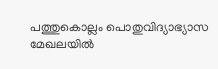പത്തുകൊല്ലം പൊതുവിദ്യാഭ്യാസ മേഖലയില്‍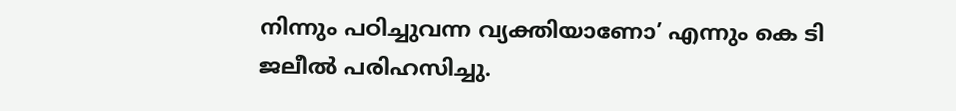നിന്നും പഠിച്ചുവന്ന വ്യക്തിയാണോ’ എന്നും കെ ടി ജലീല്‍ പരിഹസിച്ചു.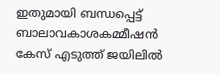ഇതുമായി ബന്ധപ്പെട്ട് ബാലാവകാശകമ്മീഷന്‍ കേസ് എടുത്ത് ജയിലില്‍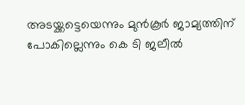അടയ്ക്കട്ടെയെന്നും മുന്‍കൂര്‍ ജാമ്യത്തിന് പോകില്ലെന്നും കെ ടി ജലീല്‍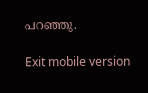പറഞ്ഞു.

Exit mobile version